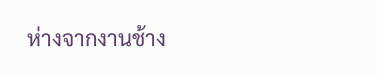ห่างจากงานช้าง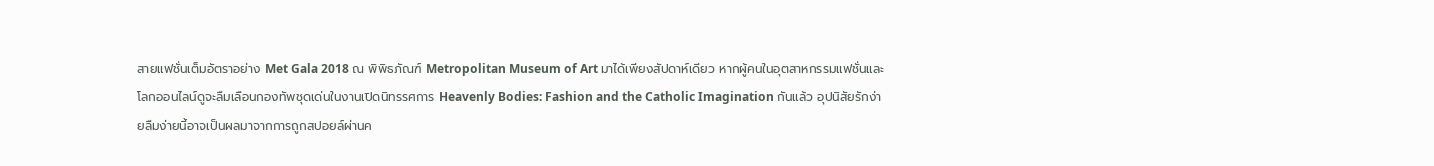สายแฟชั่นเต็มอัตราอย่าง Met Gala 2018 ณ พิพิธภัณฑ์ Metropolitan Museum of Art มาได้เพียงสัปดาห์เดียว หากผู้คนในอุตสาหกรรมแฟชั่นและโลกออนไลน์ดูจะลืมเลือนกองทัพชุดเด่นในงานเปิดนิทรรศการ Heavenly Bodies: Fashion and the Catholic Imagination กันแล้ว อุปนิสัยรักง่ายลืมง่ายนี้อาจเป็นผลมาจากการถูกสปอยล์ผ่านค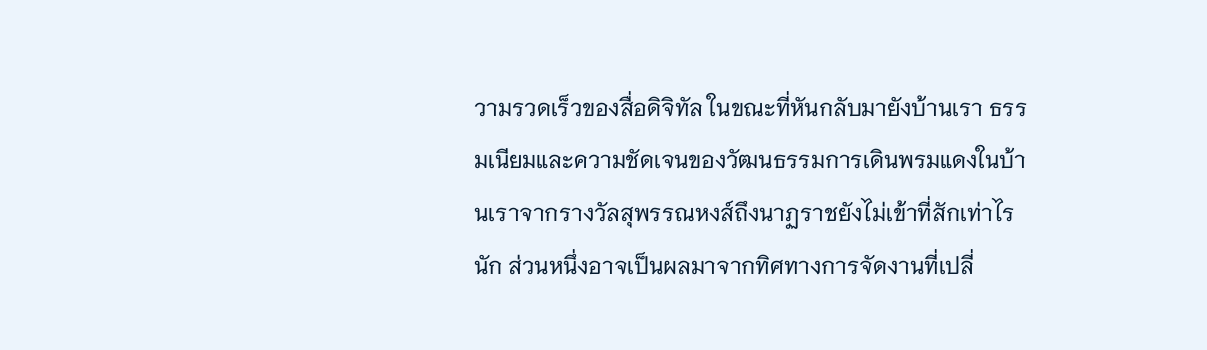วามรวดเร็วของสื่อดิจิทัล ในขณะที่หันกลับมายังบ้านเรา ธรรมเนียมและความชัดเจนของวัฒนธรรมการเดินพรมแดงในบ้านเราจากรางวัลสุพรรณหงส์ถึงนาฏราชยังไม่เข้าที่สักเท่าไรนัก ส่วนหนึ่งอาจเป็นผลมาจากทิศทางการจัดงานที่เปลี่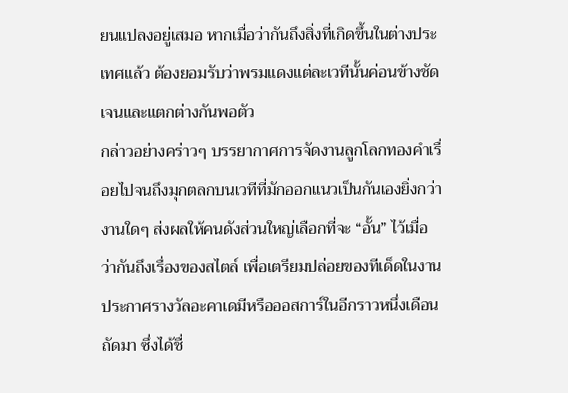ยนแปลงอยู่เสมอ หากเมื่อว่ากันถึงสิ่งที่เกิดขึ้นในต่างประเทศแล้ว ต้องยอมรับว่าพรมแดงแต่ละเวทีนั้นค่อนข้างชัดเจนและแตกต่างกันพอตัว
กล่าวอย่างคร่าวๆ บรรยากาศการจัดงานลูกโลกทองคำเรื่อยไปจนถึงมุกตลกบนเวทีที่มักออกแนวเป็นกันเองยิ่งกว่างานใดๆ ส่งผลให้คนดังส่วนใหญ่เลือกที่จะ “อั้น” ไว้เมื่อว่ากันถึงเรื่องของสไตล์ เพื่อเตรียมปล่อยของทีเด็ดในงานประกาศรางวัลอะคาเดมีหรือออสการ์ในอีกราวหนึ่งเดือนถัดมา ซึ่งได้ชื่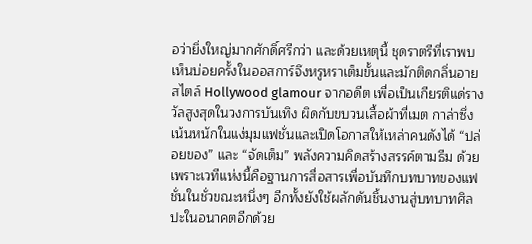อว่ายิ่งใหญ่มากศักดิ์ศรีกว่า และด้วยเหตุนี้ ชุดราตรีที่เราพบเห็นบ่อยครั้งในออสการ์จึงหรูหราเต็มขั้นและมักติดกลิ่นอายสไตล์ Hollywood glamour จากอดีต เพื่อเป็นเกียรติแด่รางวัลสูงสุดในวงการบันเทิง ผิดกับขบวนเสื้อผ้าที่เมต กาล่าซึ่งเน้นหนักในแง่มุมแฟชั่นและเปิดโอกาสให้เหล่าคนดังได้ “ปล่อยของ” และ “จัดเต็ม” พลังความคิดสร้างสรรค์ตามธีม ด้วยเพราะเวทีแห่งนี้คือฐานการสื่อสารเพื่อบันทึกบทบาทของแฟชั่นในชั่วขณะหนึ่งๆ อีกทั้งยังใช้ผลักดันชิ้นงานสู่บทบาทศิลปะในอนาคตอีกด้วย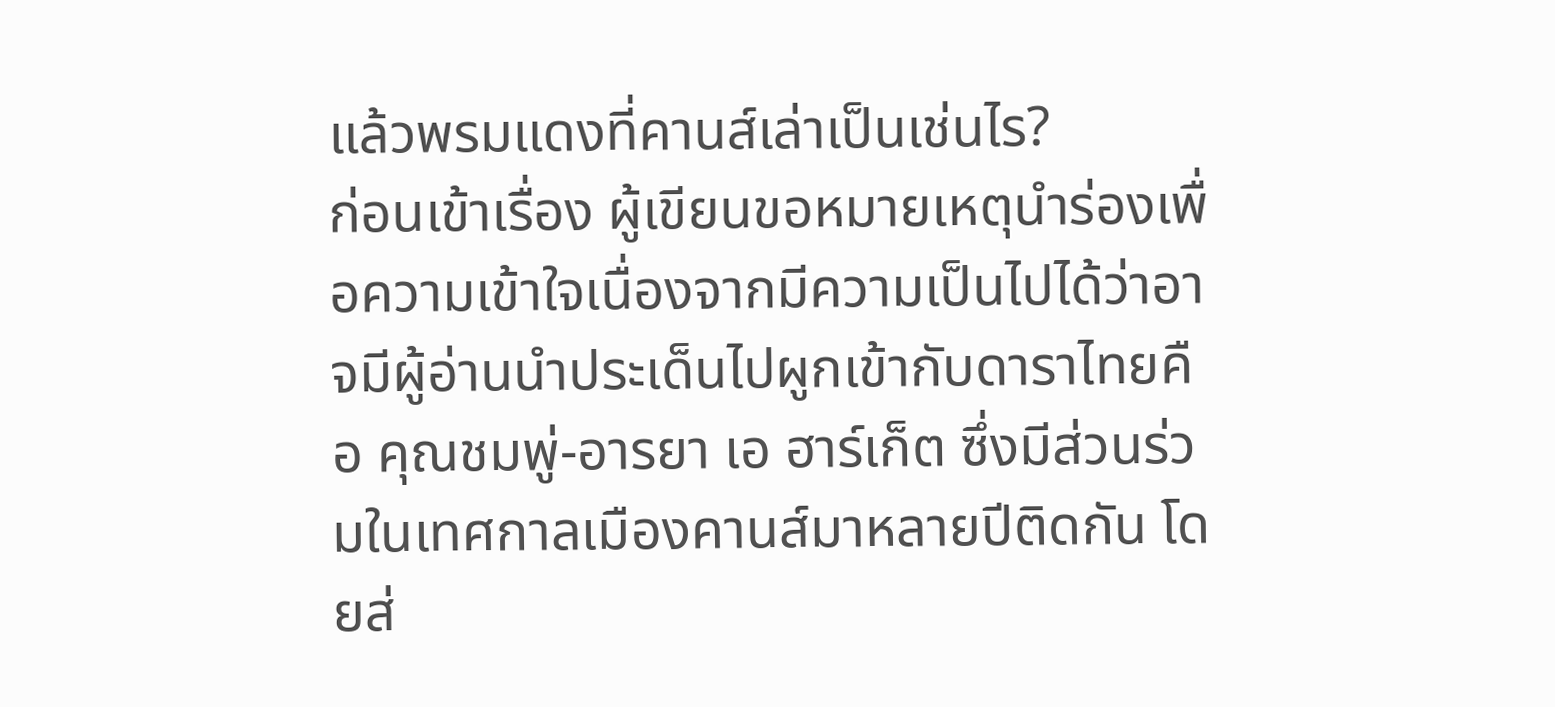แล้วพรมแดงที่คานส์เล่าเป็นเช่นไร?
ก่อนเข้าเรื่อง ผู้เขียนขอหมายเหตุนำร่องเพื่อความเข้าใจเนื่องจากมีความเป็นไปได้ว่าอาจมีผู้อ่านนำประเด็นไปผูกเข้ากับดาราไทยคือ คุณชมพู่-อารยา เอ ฮาร์เก็ต ซึ่งมีส่วนร่วมในเทศกาลเมืองคานส์มาหลายปีติดกัน โดยส่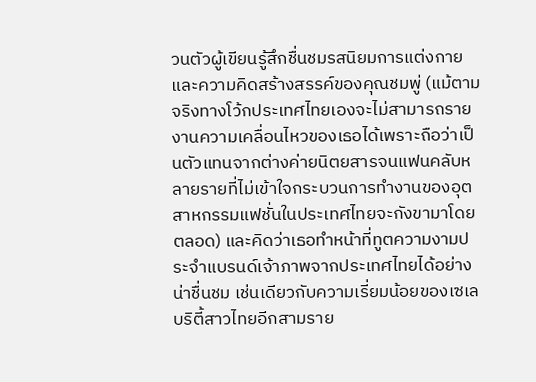วนตัวผู้เขียนรู้สึกชื่นชมรสนิยมการแต่งกายและความคิดสร้างสรรค์ของคุณชมพู่ (แม้ตามจริงทางโว้กประเทศไทยเองจะไม่สามารถรายงานความเคลื่อนไหวของเธอได้เพราะถือว่าเป็นตัวแทนจากต่างค่ายนิตยสารจนแฟนคลับหลายรายที่ไม่เข้าใจกระบวนการทำงานของอุตสาหกรรมแฟชั่นในประเทศไทยจะกังขามาโดยตลอด) และคิดว่าเธอทำหน้าที่ทูตความงามประจำแบรนด์เจ้าภาพจากประเทศไทยได้อย่างน่าชื่นชม เช่นเดียวกับความเรี่ยมน้อยของเซเลบริตี้สาวไทยอีกสามราย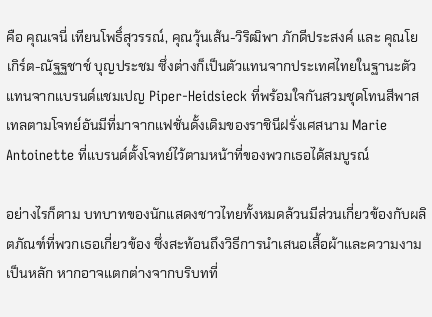คือ คุณเจนี่ เทียนโพธิ์สุวรรณ์, คุณวุ้นเส้น-วิริฒิพา ภักดีประสงค์ และ คุณโยเกิร์ต-ณัฐฐชาช์ บุญประชม ซึ่งต่างก็เป็นตัวแทนจากประเทศไทยในฐานะตัวแทนจากแบรนด์แชมเปญ Piper-Heidsieck ที่พร้อมใจกันสวมชุดโทนสีพาสเทลตามโจทย์อันมีที่มาจากแฟชั่นดั้งเดิมของราชินีฝรั่งเศสนาม Marie Antoinette ที่แบรนด์ตั้งโจทย์ไว้ตามหน้าที่ของพวกเธอได้สมบูรณ์

อย่างไรก็ตาม บทบาทของนักแสดงชาวไทยทั้งหมดล้วนมีส่วนเกี่ยวข้องกับผลิตภัณฑ์ที่พวกเธอเกี่ยวข้อง ซึ่งสะท้อนถึงวิธีการนำเสนอเสื้อผ้าและความงามเป็นหลัก หากอาจแตกต่างจากบริบทที่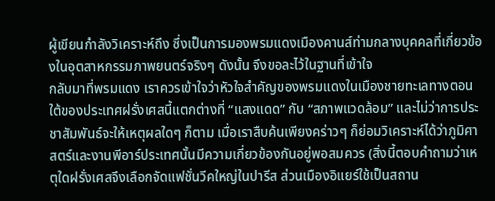ผู้เขียนกำลังวิเคราะห์ถึง ซึ่งเป็นการมองพรมแดงเมืองคานส์ท่ามกลางบุคคลที่เกี่ยวข้องในอุตสาหกรรมภาพยนตร์จริงๆ ดังนั้น จึงขอละไว้ในฐานที่เข้าใจ
กลับมาที่พรมแดง เราควรเข้าใจว่าหัวใจสำคัญของพรมแดงในเมืองชายทะเลทางตอนใต้ของประเทศฝรั่งเศสนี้แตกต่างที่ “แสงแดด” กับ “สภาพแวดล้อม” และไม่ว่าการประชาสัมพันธ์จะให้เหตุผลใดๆ ก็ตาม เมื่อเราสืบค้นเพียงคร่าวๆ ก็ย่อมวิเคราะห์ได้ว่าภูมิศาสตร์และงานพีอาร์ประเทศนั้นมีความเกี่ยวข้องกันอยู่พอสมควร (สิ่งนี้ตอบคำถามว่าเหตุใดฝรั่งเศสจึงเลือกจัดแฟชั่นวีคใหญ่ในปารีส ส่วนเมืองอิแยร์ใช้เป็นสถาน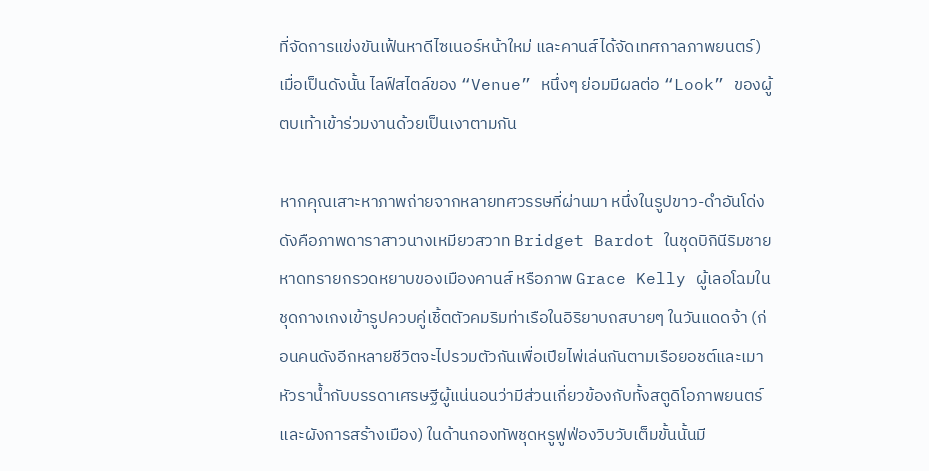ที่จัดการแข่งขันเฟ้นหาดีไซเนอร์หน้าใหม่ และคานส์ได้จัดเทศกาลภาพยนตร์) เมื่อเป็นดังนั้น ไลฟ์สไตล์ของ “Venue” หนึ่งๆ ย่อมมีผลต่อ “Look” ของผู้ตบเท้าเข้าร่วมงานด้วยเป็นเงาตามกัน

หากคุณเสาะหาภาพถ่ายจากหลายทศวรรษที่ผ่านมา หนึ่งในรูปขาว-ดำอันโด่งดังคือภาพดาราสาวนางเหมียวสวาท Bridget Bardot ในชุดบิกินีริมชายหาดทรายกรวดหยาบของเมืองคานส์ หรือภาพ Grace Kelly ผู้เลอโฉมในชุดกางเกงเข้ารูปควบคู่เชิ้ตตัวคมริมท่าเรือในอิริยาบถสบายๆ ในวันแดดจ้า (ก่อนคนดังอีกหลายชีวิตจะไปรวมตัวกันเพื่อเปียไพ่เล่นกันตามเรือยอชต์และเมาหัวราน้ำกับบรรดาเศรษฐีผู้แน่นอนว่ามีส่วนเกี่ยวข้องกับทั้งสตูดิโอภาพยนตร์และผังการสร้างเมือง) ในด้านกองทัพชุดหรูฟูฟ่องวิบวับเต็มขั้นนั้นมี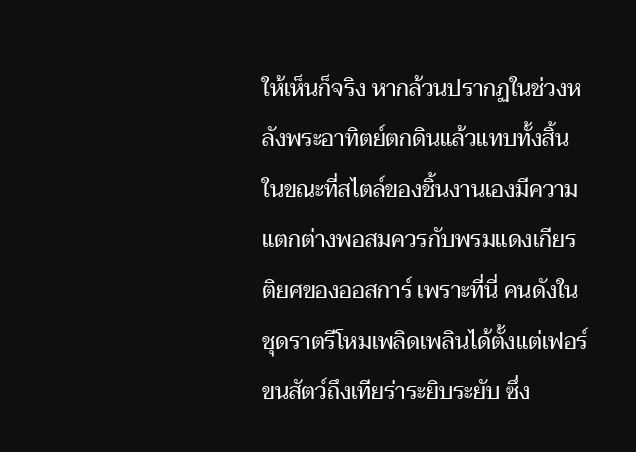ให้เห็นก็จริง หากล้วนปรากฏในช่วงหลังพระอาทิตย์ตกดินแล้วแทบทั้งสิ้น ในขณะที่สไตล์ของชิ้นงานเองมีความแตกต่างพอสมควรกับพรมแดงเกียรติยศของออสการ์ เพราะที่นี่ คนดังในชุดราตรีโหมเพลิดเพลินได้ตั้งแต่เฟอร์ขนสัตว์ถึงเทียร่าระยิบระยับ ซึ่ง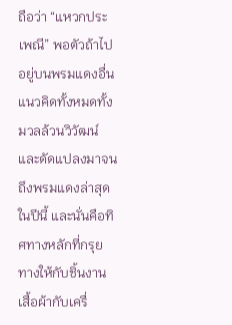ถือว่า “แหวกประเพณี” พอตัวถ้าไปอยู่บนพรมแดงอื่น
แนวคิดทั้งหมดทั้งมวลล้วนวิวัฒน์และดัดแปลงมาจนถึงพรมแดงล่าสุดในปีนี้ และนั่นคือทิศทางหลักที่กรุยทางให้กับชิ้นงานเสื้อผ้ากับเครื่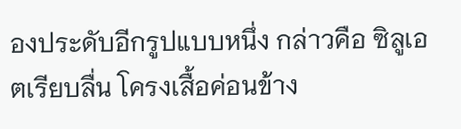องประดับอีกรูปแบบหนึ่ง กล่าวคือ ซิลูเอตเรียบลื่น โครงเสื้อค่อนข้าง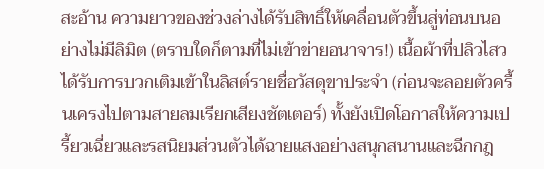สะอ้าน ความยาวของช่วงล่างได้รับสิทธิ์ให้เคลื่อนตัวขึ้นสู่ท่อนบนอย่างไม่มีลิมิต (ตราบใดก็ตามที่ไม่เข้าข่ายอนาจาร!) เนื้อผ้าที่ปลิวไสวได้รับการบวกเติมเข้าในลิสต์รายชื่อวัสดุขาประจำ (ก่อนจะลอยตัวครื้นเครงไปตามสายลมเรียกเสียงชัตเตอร์) ทั้งยังเปิดโอกาสให้ความเปรี้ยวเฉี่ยวและรสนิยมส่วนตัวได้ฉายแสงอย่างสนุกสนานและฉีกกฎ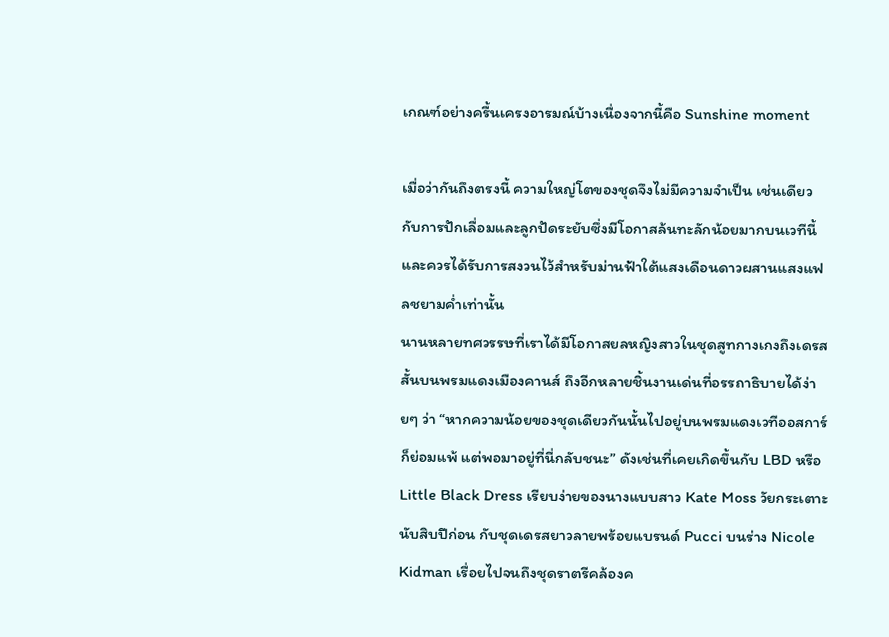เกณฑ์อย่างครื้นเครงอารมณ์บ้างเนื่องจากนี้คือ Sunshine moment

เมื่อว่ากันถึงตรงนี้ ความใหญ่โตของชุดจึงไม่มีความจำเป็น เช่นเดียวกับการปักเลื่อมและลูกปัดระยับซึ่งมีโอกาสล้นทะลักน้อยมากบนเวทีนี้ และควรได้รับการสงวนไว้สำหรับม่านฟ้าใต้แสงเดือนดาวผสานแสงแฟลชยามค่ำเท่านั้น
นานหลายทศวรรษที่เราได้มีโอกาสยลหญิงสาวในชุดสูทกางเกงถึงเดรสสั้นบนพรมแดงเมืองคานส์ ถึงอีกหลายชิ้นงานเด่นที่อรรถาธิบายได้ง่ายๆ ว่า “หากความน้อยของชุดเดียวกันนั้นไปอยู่บนพรมแดงเวทีออสการ์ก็ย่อมแพ้ แต่พอมาอยู่ที่นี่กลับชนะ” ดังเช่นที่เคยเกิดขึ้นกับ LBD หรือ Little Black Dress เรียบง่ายของนางแบบสาว Kate Moss วัยกระเตาะนับสิบปีก่อน กับชุดเดรสยาวลายพร้อยแบรนด์ Pucci บนร่าง Nicole Kidman เรื่อยไปจนถึงชุดราตรีคล้องค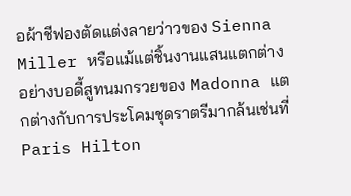อผ้าชีฟองตัดแต่งลายว่าวของ Sienna Miller หรือแม้แต่ชิ้นงานแสนแตกต่างอย่างบอดี้สูทนมกรวยของ Madonna แตกต่างกับการประโคมชุดราตรีมากล้นเช่นที่ Paris Hilton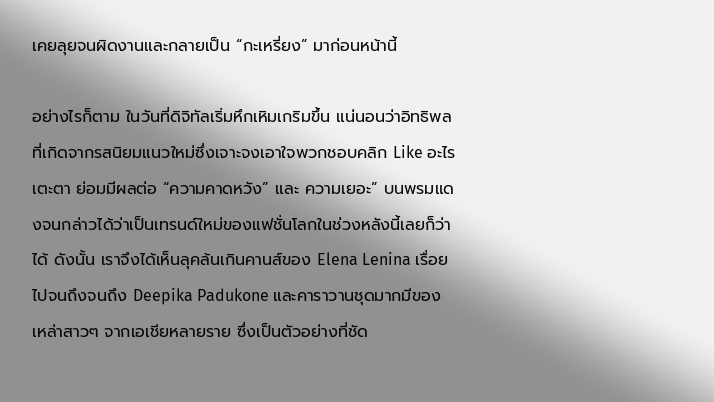เคยลุยจนผิดงานและกลายเป็น “กะเหรี่ยง” มาก่อนหน้านี้

อย่างไรก็ตาม ในวันที่ดิจิทัลเริ่มหึกเหิมเกริมขึ้น แน่นอนว่าอิทธิพลที่เกิดจากรสนิยมแนวใหม่ซึ่งเจาะจงเอาใจพวกชอบคลิก Like อะไรเตะตา ย่อมมีผลต่อ “ความคาดหวัง” และ ความเยอะ” บนพรมแดงจนกล่าวได้ว่าเป็นเทรนด์ใหม่ของแฟชั่นโลกในช่วงหลังนี้เลยก็ว่าได้ ดังนั้น เราจึงได้เห็นลุคล้นเกินคานส์ของ Elena Lenina เรื่อยไปจนถึงจนถึง Deepika Padukone และคาราวานชุดมากมีของเหล่าสาวๆ จากเอเชียหลายราย ซึ่งเป็นตัวอย่างที่ชัด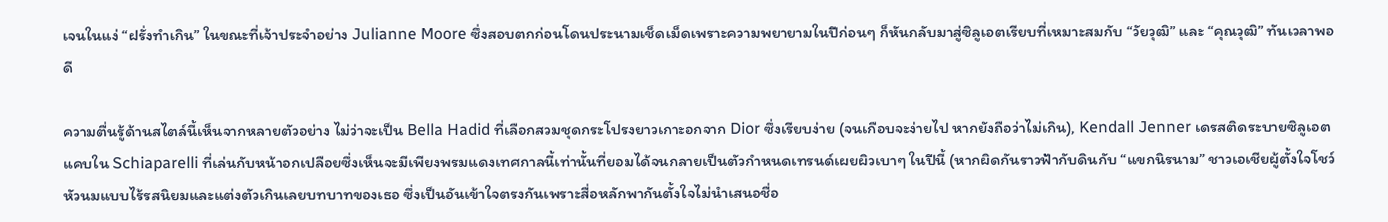เจนในแง่ “ฝรั่งทำเกิน” ในขณะที่เจ้าประจำอย่าง Julianne Moore ซึ่งสอบตกก่อนโดนประนามเช็ดเม็ดเพราะความพยายามในปีก่อนๆ ก็หันกลับมาสู่ซิลูเอตเรียบที่เหมาะสมกับ “วัยวุฒิ” และ “คุณวุฒิ” ทันเวลาพอดี

ความตื่นรู้ด้านสไตล์นี้เห็นจากหลายตัวอย่าง ไม่ว่าจะเป็น Bella Hadid ที่เลือกสวมชุดกระโปรงยาวเกาะอกจาก Dior ซึ่งเรียบง่าย (จนเกือบจะง่ายไป หากยังถือว่าไม่เกิน), Kendall Jenner เดรสติดระบายซิลูเอตแคบใน Schiaparelli ที่เล่นกับหน้าอกเปลือยซึ่งเห็นจะมีเพียงพรมแดงเทศกาลนี้เท่านั้นที่ยอมได้จนกลายเป็นตัวกำหนดเทรนด์เผยผิวเบาๆ ในปีนี้ (หากผิดกันราวฟ้ากับดินกับ “แขกนิรนาม” ชาวเอเชียผู้ตั้งใจโชว์หัวนมแบบไร้รสนิยมและแต่งตัวเกินเลยบทบาทของเธอ ซึ่งเป็นอันเข้าใจตรงกันเพราะสื่อหลักพากันตั้งใจไม่นำเสนอชื่อ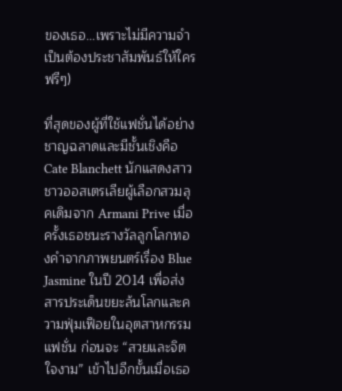ของเธอ...เพราะไม่มีความจำเป็นต้องประชาสัมพันธ์ให้ใครฟรีๆ)

ที่สุดของผู้ที่ใช้แฟชั่นได้อย่างชาญฉลาดและมีชั้นเชิงคือ Cate Blanchett นักแสดงสาวชาวออสเตรเลียผู้เลือกสวมลุคเดิมจาก Armani Prive เมื่อครั้งเธอชนะรางวัลลูกโลกทองคำจากภาพยนตร์เรื่อง Blue Jasmine ในปี 2014 เพื่อส่งสารประเด็นขยะล้นโลกและความฟุ่มเฟือยในอุตสาหกรรมแฟชั่น ก่อนจะ “สวยและจิตใจงาม” เข้าไปอีกขั้นเมื่อเธอ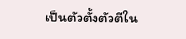เป็นตัวตั้งตัวตีใน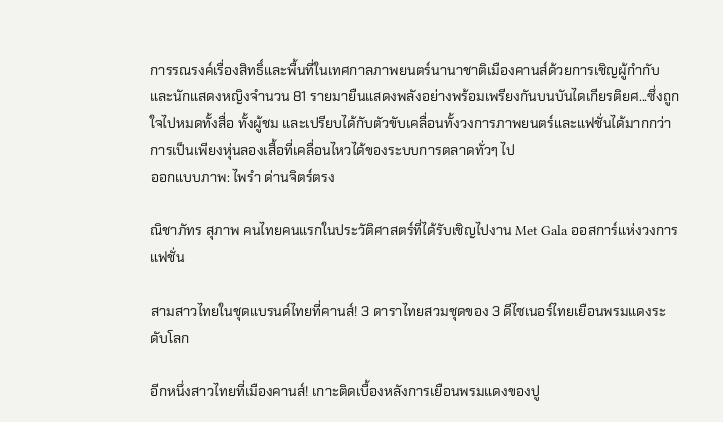การรณรงค์เรื่องสิทธิ์และพื้นที่ในเทศกาลภาพยนตร์นานาชาติเมืองคานส์ด้วยการเชิญผู้กำกับและนักแสดงหญิงจำนวน 81 รายมายืนแสดงพลังอย่างพร้อมเพรียงกันบนบันไดเกียรติยศ...ซึ่งถูกใจไปหมดทั้งสื่อ ทั้งผู้ชม และเปรียบได้กับตัวขับเคลื่อนทั้งวงการภาพยนตร์และแฟชั่นได้มากกว่าการเป็นเพียงหุ่นลองเสื้อที่เคลื่อนไหวได้ของระบบการตลาดทั่วๆ ไป
ออกแบบภาพ: ไพรำ ด่านจิตร์ตรง

ณิชาภัทร สุภาพ คนไทยคนแรกในประวัติศาสตร์ที่ได้รับเชิญไปงาน Met Gala ออสการ์แห่งวงการแฟชั่น

สามสาวไทยในชุดแบรนด์ไทยที่คานส์! 3 ดาราไทยสวมชุดของ 3 ดีไซเนอร์ไทยเยือนพรมแดงระดับโลก

อีกหนึ่งสาวไทยที่เมืองคานส์! เกาะติดเบื้องหลังการเยือนพรมแดงของปู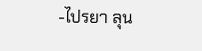-ไปรยา ลุน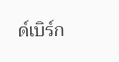ด์เบิร์ก